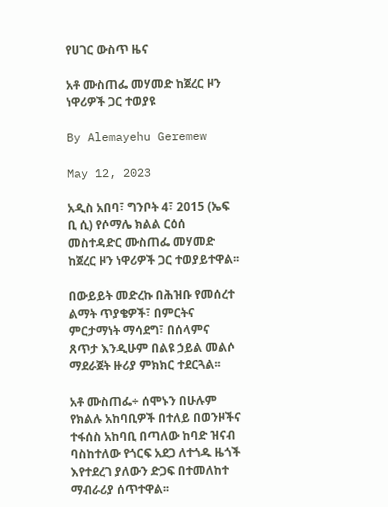የሀገር ውስጥ ዜና

አቶ ሙስጠፌ መሃመድ ከጀረር ዞን ነዋሪዎች ጋር ተወያዩ

By Alemayehu Geremew

May 12, 2023

አዲስ አበባ፣ ግንቦት 4፣ 2015 (ኤፍ ቢ ሲ) የሶማሌ ክልል ርዕሰ መስተዳድር ሙስጠፌ መሃመድ ከጀረር ዞን ነዋሪዎች ጋር ተወያይተዋል፡፡

በውይይት መድረኩ በሕዝቡ የመሰረተ ልማት ጥያቄዎች፣ በምርትና ምርታማነት ማሳደግ፣ በሰላምና ጸጥታ እንዲሁም በልዩ ኃይል መልሶ ማደራጀት ዙሪያ ምክክር ተደርጓል፡፡

አቶ ሙስጠፌ÷ ሰሞኑን በሁሉም የክልሉ አከባቢዎች በተለይ በወንዞችና ተፋሰስ አከባቢ በጣለው ከባድ ዝናብ ባስከተለው የጎርፍ አደጋ ለተጎዱ ዜጎች እየተደረገ ያለውን ድጋፍ በተመለከተ ማብራሪያ ሰጥተዋል፡፡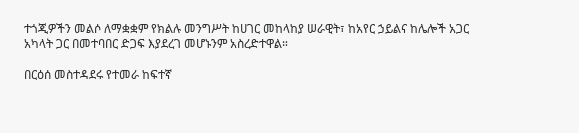ተጎጂዎችን መልሶ ለማቋቋም የክልሉ መንግሥት ከሀገር መከላከያ ሠራዊት፣ ከአየር ኃይልና ከሌሎች አጋር አካላት ጋር በመተባበር ድጋፍ እያደረገ መሆኑንም አስረድተዋል።

በርዕሰ መስተዳደሩ የተመራ ከፍተኛ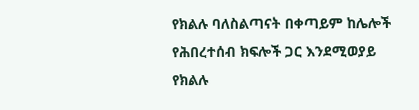የክልሉ ባለስልጣናት በቀጣይም ከሌሎች የሕበረተሰብ ክፍሎች ጋር እንደሚወያይ የክልሉ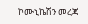ኮሙኒኬሽን መረጃ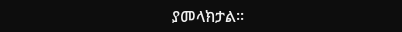ያመላክታል፡፡